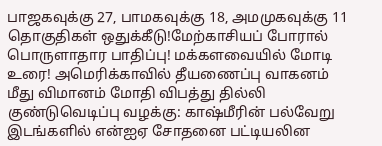பாஜகவுக்கு 27, பாமகவுக்கு 18, அமமுகவுக்கு 11 தொகுதிகள் ஒதுக்கீடு!மேற்காசியப் போரால் பொருளாதார பாதிப்பு! மக்களவையில் மோடி உரை! அமெரிக்காவில் தீயணைப்பு வாகனம் மீது விமானம் மோதி விபத்து தில்லி குண்டுவெடிப்பு வழக்கு: காஷ்மீரின் பல்வேறு இடங்களில் என்ஐஏ சோதனை பட்டியலின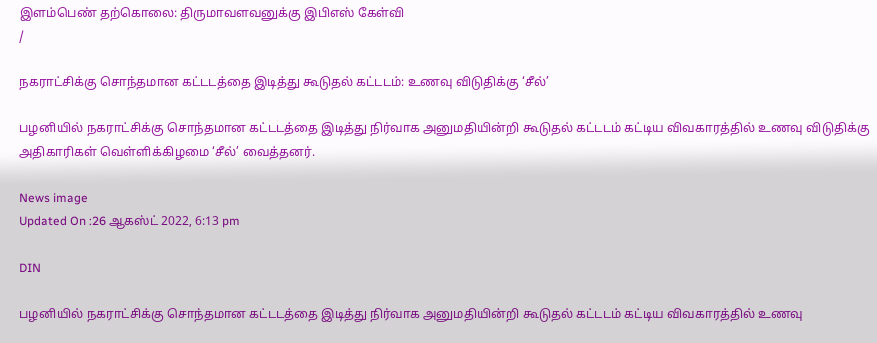இளம்பெண் தற்கொலை: திருமாவளவனுக்கு இபிஎஸ் கேள்வி
/

நகராட்சிக்கு சொந்தமான கட்டடத்தை இடித்து கூடுதல் கட்டடம்: உணவு விடுதிக்கு ‘சீல்’

பழனியில் நகராட்சிக்கு சொந்தமான கட்டடத்தை இடித்து நிர்வாக அனுமதியின்றி கூடுதல் கட்டடம் கட்டிய விவகாரத்தில் உணவு விடுதிக்கு அதிகாரிகள் வெள்ளிக்கிழமை ‘சீல்’ வைத்தனர்.

News image
Updated On :26 ஆகஸ்ட் 2022, 6:13 pm

DIN

பழனியில் நகராட்சிக்கு சொந்தமான கட்டடத்தை இடித்து நிர்வாக அனுமதியின்றி கூடுதல் கட்டடம் கட்டிய விவகாரத்தில் உணவு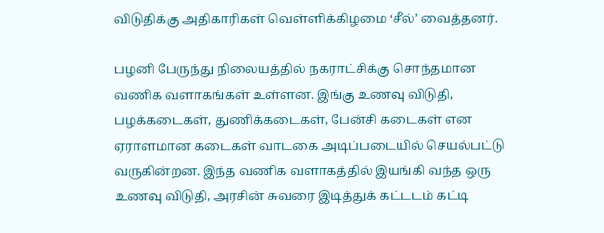விடுதிக்கு அதிகாரிகள் வெள்ளிக்கிழமை ‘சீல்’ வைத்தனர்.

பழனி பேருந்து நிலையத்தில் நகராட்சிக்கு சொந்தமான வணிக வளாகங்கள் உள்ளன. இங்கு உணவு விடுதி, பழக்கடைகள், துணிக்கடைகள், பேன்சி கடைகள் என ஏராளமான கடைகள் வாடகை அடிப்படையில் செயல்பட்டு வருகின்றன. இந்த வணிக வளாகத்தில் இயங்கி வந்த ஒரு உணவு விடுதி, அரசின் சுவரை இடித்துக் கட்டடம் கட்டி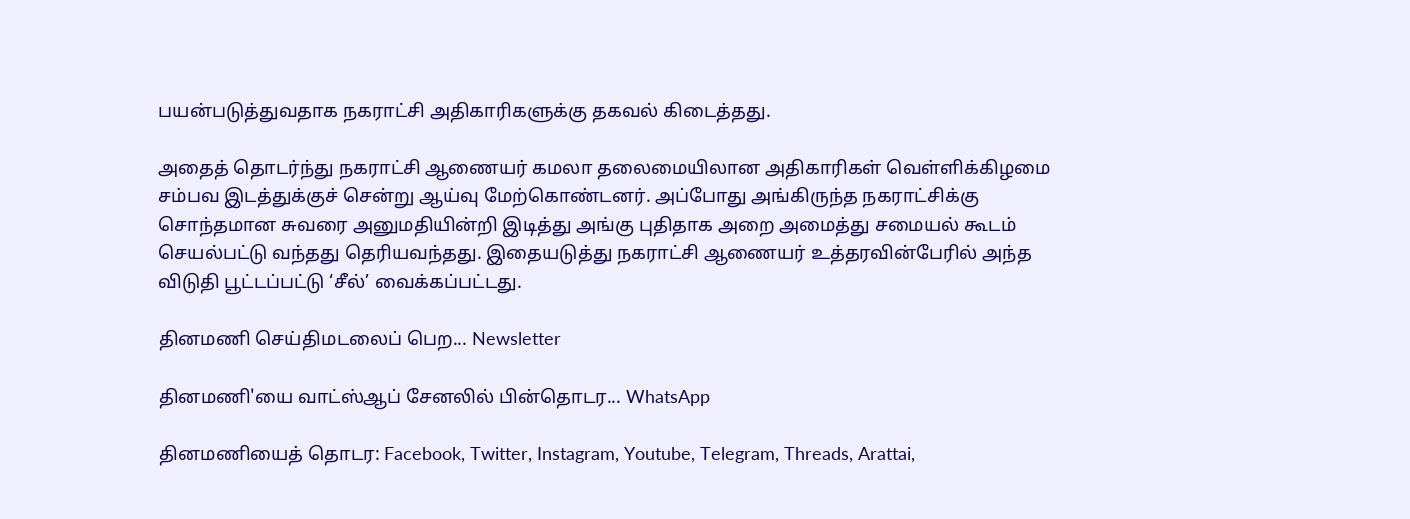பயன்படுத்துவதாக நகராட்சி அதிகாரிகளுக்கு தகவல் கிடைத்தது.

அதைத் தொடர்ந்து நகராட்சி ஆணையர் கமலா தலைமையிலான அதிகாரிகள் வெள்ளிக்கிழமை சம்பவ இடத்துக்குச் சென்று ஆய்வு மேற்கொண்டனர். அப்போது அங்கிருந்த நகராட்சிக்கு சொந்தமான சுவரை அனுமதியின்றி இடித்து அங்கு புதிதாக அறை அமைத்து சமையல் கூடம் செயல்பட்டு வந்தது தெரியவந்தது. இதையடுத்து நகராட்சி ஆணையர் உத்தரவின்பேரில் அந்த விடுதி பூட்டப்பட்டு ‘சீல்’ வைக்கப்பட்டது.

தினமணி செய்திமடலைப் பெற... Newsletter

தினமணி'யை வாட்ஸ்ஆப் சேனலில் பின்தொடர... WhatsApp

தினமணியைத் தொடர: Facebook, Twitter, Instagram, Youtube, Telegram, Threads, Arattai,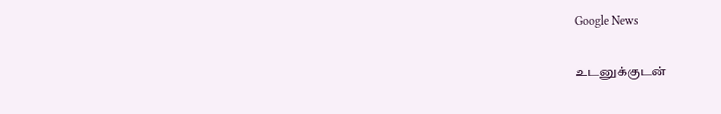Google News

உடனுக்குடன்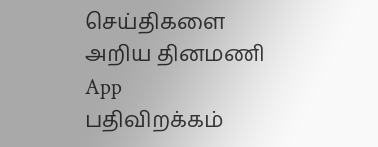செய்திகளை அறிய தினமணி App பதிவிறக்கம்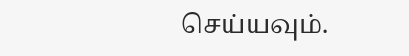செய்யவும்.